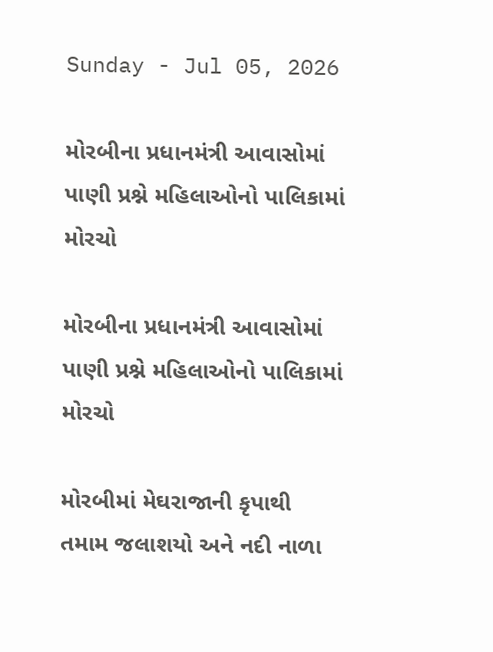Sunday - Jul 05, 2026

મોરબીના પ્રધાનમંત્રી આવાસોમાં પાણી પ્રશ્ને મહિલાઓનો પાલિકામાં મોરચો

મોરબીના પ્રધાનમંત્રી આવાસોમાં પાણી પ્રશ્ને મહિલાઓનો પાલિકામાં મોરચો

મોરબીમાં મેઘરાજાની કૃપાથી તમામ જલાશયો અને નદી નાળા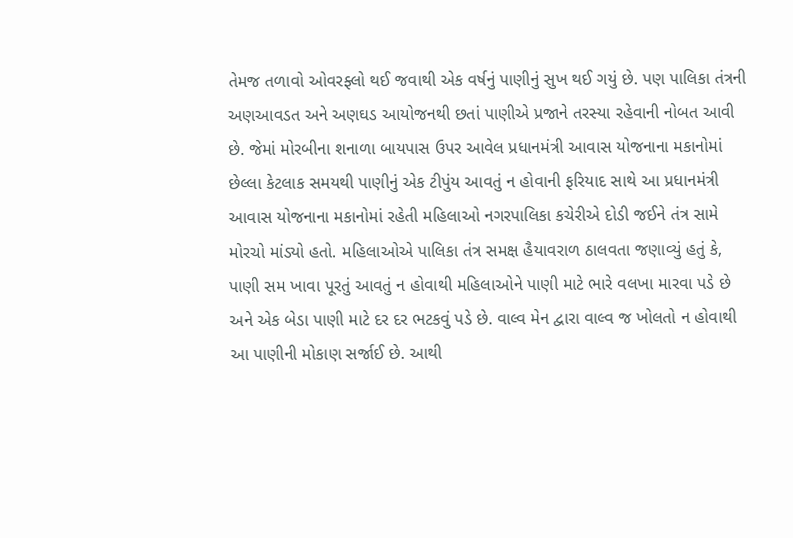તેમજ તળાવો ઓવરફ્લો થઈ જવાથી એક વર્ષનું પાણીનું સુખ થઈ ગયું છે. પણ પાલિકા તંત્રની અણઆવડત અને અણઘડ આયોજનથી છતાં પાણીએ પ્રજાને તરસ્યા રહેવાની નોબત આવી છે. જેમાં મોરબીના શનાળા બાયપાસ ઉપર આવેલ પ્રધાનમંત્રી આવાસ યોજનાના મકાનોમાં છેલ્લા કેટલાક સમયથી પાણીનું એક ટીપુંય આવતું ન હોવાની ફરિયાદ સાથે આ પ્રધાનમંત્રી આવાસ યોજનાના મકાનોમાં રહેતી મહિલાઓ નગરપાલિકા કચેરીએ દોડી જઈને તંત્ર સામે મોરચો માંડ્યો હતો. મહિલાઓએ પાલિકા તંત્ર સમક્ષ હૈયાવરાળ ઠાલવતા જણાવ્યું હતું કે, પાણી સમ ખાવા પૂરતું આવતું ન હોવાથી મહિલાઓને પાણી માટે ભારે વલખા મારવા પડે છે અને એક બેડા પાણી માટે દર દર ભટકવું પડે છે. વાલ્વ મેન દ્વારા વાલ્વ જ ખોલતો ન હોવાથી આ પાણીની મોકાણ સર્જાઈ છે. આથી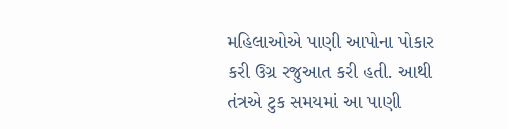મહિલાઓએ પાણી આપોના પોકાર કરી ઉગ્ર રજુઆત કરી હતી. આથી તંત્રએ ટુક સમયમાં આ પાણી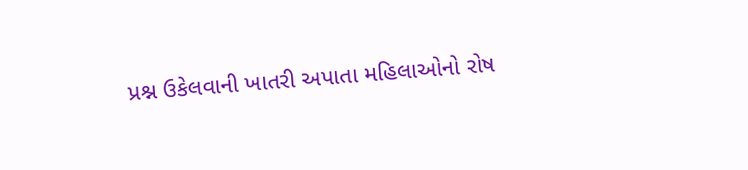પ્રશ્ન ઉકેલવાની ખાતરી અપાતા મહિલાઓનો રોષ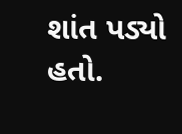શાંત પડ્યો હતો.